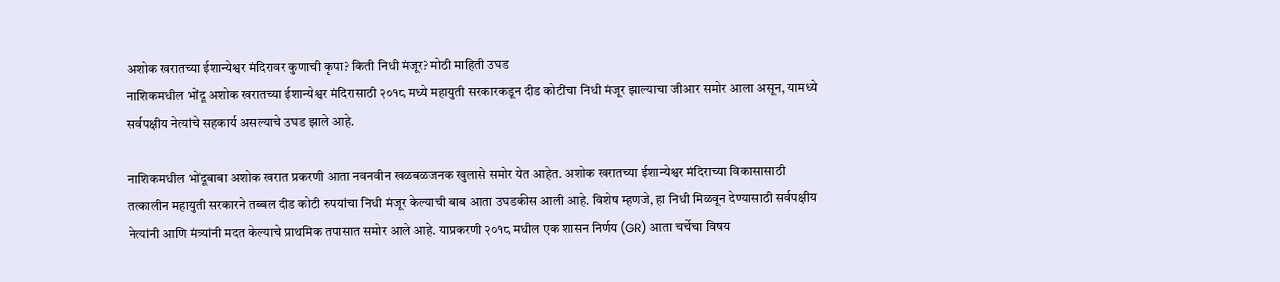अशोक खरातच्या ईशान्येश्वर मंदिरावर कुणाची कृपा? किती निधी मंजूर? मोठी माहिती उघड
नाशिकमधील भोंदू अशोक खरातच्या ईशान्येश्वर मंदिरासाठी २०१८ मध्ये महायुती सरकारकडून दीड कोटींचा निधी मंजूर झाल्याचा जीआर समोर आला असून, यामध्ये सर्वपक्षीय नेत्यांचे सहकार्य असल्याचे उघड झाले आहे.

नाशिकमधील भोंदूबाबा अशोक खरात प्रकरणी आता नवनवीन खळबळजनक खुलासे समोर येत आहेत. अशोक खरातच्या ईशान्येश्वर मंदिराच्या विकासासाठी तत्कालीन महायुती सरकारने तब्बल दीड कोटी रुपयांचा निधी मंजूर केल्याची बाब आता उघडकीस आली आहे. विशेष म्हणजे, हा निधी मिळवून देण्यासाठी सर्वपक्षीय नेत्यांनी आणि मंत्र्यांनी मदत केल्याचे प्राथमिक तपासात समोर आले आहे. याप्रकरणी २०१८ मधील एक शासन निर्णय (GR) आता चर्चेचा विषय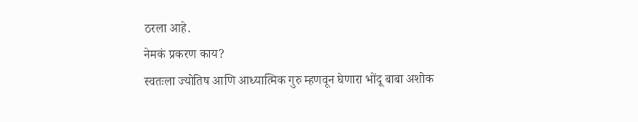ठरला आहे.
नेमकं प्रकरण काय?
स्वतःला ज्योतिष आणि आध्यात्मिक गुरु म्हणवून घेणारा भोंदू बाबा अशोक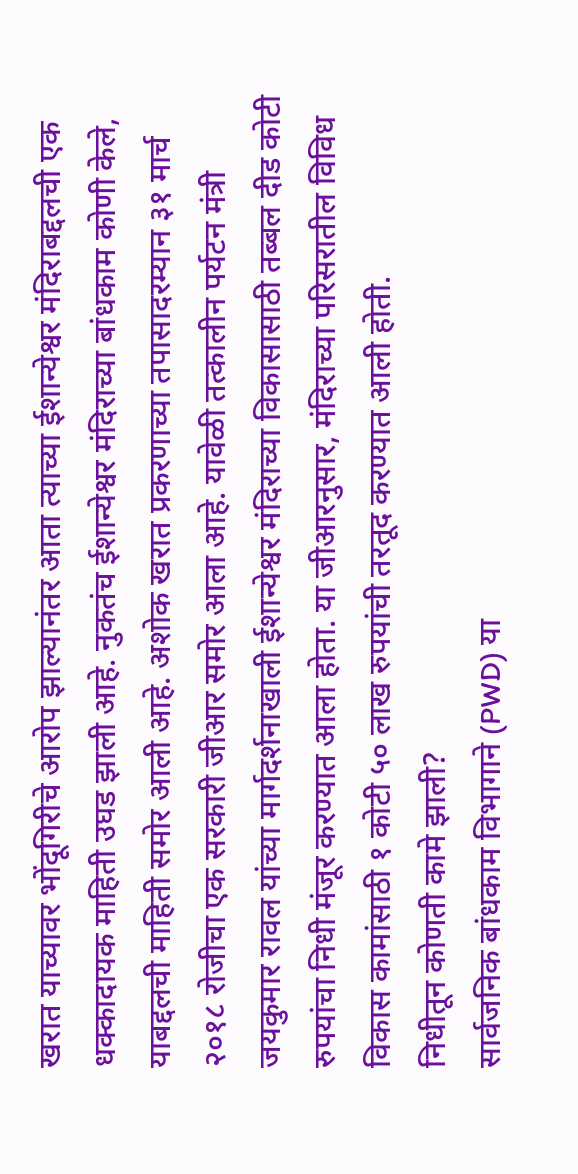खरात याच्यावर भोंदूगिरीचे आरोप झाल्यानंतर आता त्याच्या ईशान्येश्वर मंदिराबद्दलची एक धक्कादायक माहिती उघड झाली आहे. नुकतंच ईशान्येश्वर मंदिराच्या बांधकाम कोणी केले, याबद्दलची माहिती समोर आली आहे. अशोक खरात प्रकरणाच्या तपासादरम्यान ३१ मार्च २०१८ रोजीचा एक सरकारी जीआर समोर आला आहे. यावेळी तत्कालीन पर्यटन मंत्री जयकुमार रावल यांच्या मार्गदर्शनाखाली ईशान्येश्वर मंदिराच्या विकासासाठी तब्बल दीड कोटी रुपयांचा निधी मंजूर करण्यात आला होता. या जीआरनुसार, मंदिराच्या परिसरातील विविध विकास कामांसाठी १ कोटी ५० लाख रुपयांची तरतूद करण्यात आली होती.
निधीतून कोणती कामे झाली?
सार्वजनिक बांधकाम विभागाने (PWD) या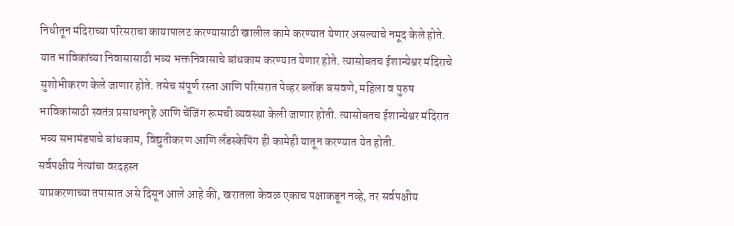निधीतून मंदिराच्या परिसराचा कायापालट करण्यासाठी खालील कामे करण्यात येणार असल्याचे नमूद केले होते. यात भाविकांच्या निवासासाठी भव्य भक्तनिवासाचे बांधकाम करण्यात येणार होते. त्यासोबतच ईशान्येश्वर मंदिराचे सुशोभीकरण केले जाणार होते. तसेच संपूर्ण रस्ता आणि परिसरात पेव्हर ब्लॉक बसवणे, महिला व पुरुष भाविकांसाठी स्वतंत्र प्रसाधनगृहे आणि चेंजिंग रूमची व्यवस्था केली जाणार होती. त्यासोबतच ईशान्येश्वर मंदिरात भव्य सभामंडपाचे बांधकाम, विद्युतीकरण आणि लँडस्केपिंग ही कामेही यातून करण्यात येत होती.
सर्वपक्षीय नेत्यांचा वरदहस्त
याप्रकरणाच्या तपासात असे दिसून आले आहे की, खरातला केवळ एकाच पक्षाकडून नव्हे, तर सर्वपक्षीय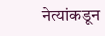नेत्यांकडून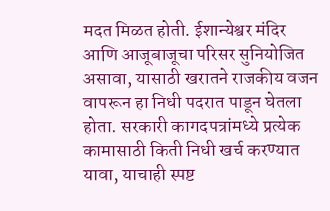मदत मिळत होती. ईशान्येश्वर मंदिर आणि आजूबाजूचा परिसर सुनियोजित असावा, यासाठी खरातने राजकीय वजन वापरून हा निधी पदरात पाडून घेतला होता. सरकारी कागदपत्रांमध्ये प्रत्येक कामासाठी किती निधी खर्च करण्यात यावा, याचाही स्पष्ट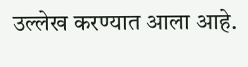उल्लेख करण्यात आला आहे.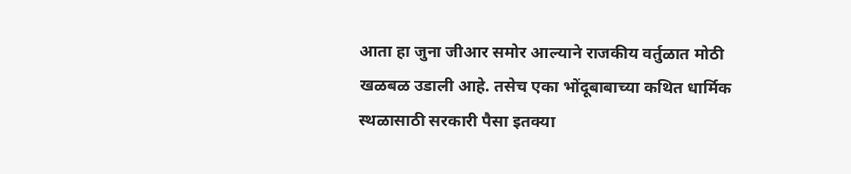आता हा जुना जीआर समोर आल्याने राजकीय वर्तुळात मोठी खळबळ उडाली आहे. तसेच एका भोंदूबाबाच्या कथित धार्मिक स्थळासाठी सरकारी पैसा इतक्या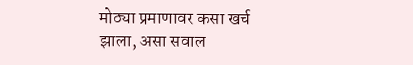मोठ्या प्रमाणावर कसा खर्च झाला, असा सवाल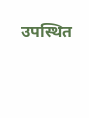उपस्थित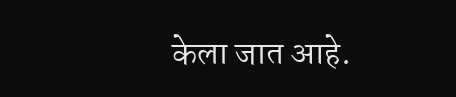केला जात आहे.